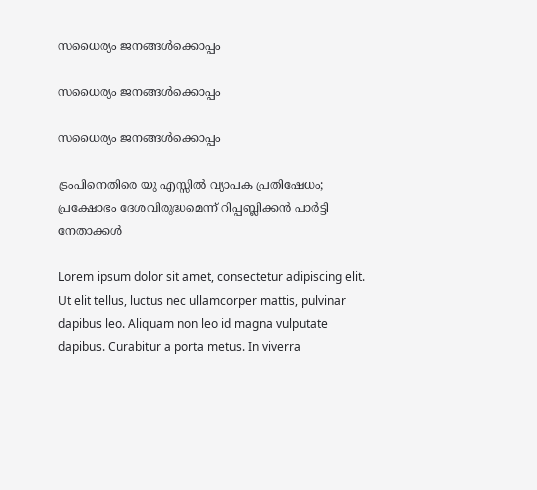സധൈര്യം ജനങ്ങൾക്കൊപ്പം

സധൈര്യം ജനങ്ങൾക്കൊപ്പം

സധൈര്യം ജനങ്ങൾക്കൊപ്പം

ട്രംപിനെതിരെ യു എസ്സിൽ വ്യാപക പ്രതിഷേധം; പ്രക്ഷോഭം ദേശവിരുദ്ധമെന്ന് റിപ്പബ്ലിക്കൻ പാർട്ടി നേതാക്കൾ

Lorem ipsum dolor sit amet, consectetur adipiscing elit. Ut elit tellus, luctus nec ullamcorper mattis, pulvinar dapibus leo. Aliquam non leo id magna vulputate dapibus. Curabitur a porta metus. In viverra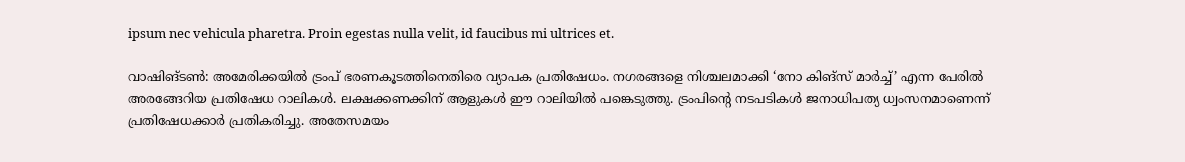ipsum nec vehicula pharetra. Proin egestas nulla velit, id faucibus mi ultrices et.

വാഷിങ്ടണ്‍: അമേരിക്കയിൽ ട്രംപ് ഭരണകൂടത്തിനെതിരെ വ്യാപക പ്രതിഷേധം. നഗരങ്ങളെ നിശ്ചലമാക്കി ‘നോ കിങ്സ് മാർച്ച്’ എന്ന പേരിൽ അരങ്ങേറിയ പ്രതിഷേധ റാലികൾ. ലക്ഷക്കണക്കിന് ആളുകൾ ഈ റാലിയിൽ പങ്കെടുത്തു. ട്രംപിന്‍റെ നടപടികൾ ജനാധിപത്യ ധ്വംസനമാണെന്ന് പ്രതിഷേധക്കാർ പ്രതികരിച്ചു. അതേസമയം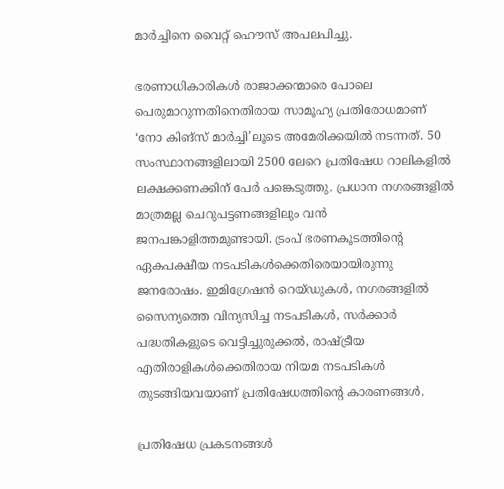മാർച്ചിനെ വൈറ്റ് ഹൌസ് അപലപിച്ചു.

ഭരണാധികാരികൾ രാജാക്കന്മാരെ പോലെ പെരുമാറുന്നതിനെതിരായ സാമൂഹ്യ പ്രതിരോധമാണ് ‘നോ കിങ്സ് മാർച്ചി’ലൂടെ അമേരിക്കയിൽ നടന്നത്. 50 സംസ്ഥാനങ്ങളിലായി 2500 ലേറെ പ്രതിഷേധ റാലികളിൽ ലക്ഷക്കണക്കിന് പേർ പങ്കെടുത്തു. പ്രധാന നഗരങ്ങളിൽ മാത്രമല്ല ചെറുപട്ടണങ്ങളിലും വൻ ജനപങ്കാളിത്തമുണ്ടായി. ട്രംപ് ഭരണകൂടത്തിന്‍റെ ഏകപക്ഷീയ നടപടികൾക്കെതിരെയായിരുന്നു ജനരോഷം. ഇമിഗ്രേഷൻ റെയ്ഡുകൾ, നഗരങ്ങളിൽ സൈന്യത്തെ വിന്യസിച്ച നടപടികൾ, സർക്കാർ പദ്ധതികളുടെ വെട്ടിച്ചുരുക്കൽ, രാഷ്ട്രീയ എതിരാളികൾക്കെതിരായ നിയമ നടപടികൾ തുടങ്ങിയവയാണ് പ്രതിഷേധത്തിന്‍റെ കാരണങ്ങൾ.

പ്രതിഷേധ പ്രകടനങ്ങൾ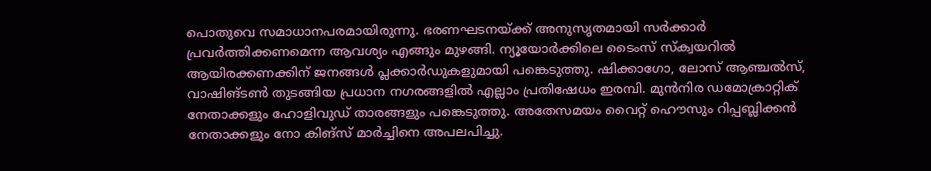പൊതുവെ സമാധാനപരമായിരുന്നു. ഭരണഘടനയ്ക്ക് അനുസൃതമായി സർക്കാർ പ്രവർത്തിക്കണമെന്ന ആവശ്യം എങ്ങും മുഴങ്ങി. ന്യൂയോർക്കിലെ ടൈംസ് സ്ക്വയറിൽ ആയിരക്കണക്കിന് ജനങ്ങൾ പ്ലക്കാർഡുകളുമായി പങ്കെടുത്തു. ഷിക്കാഗോ, ലോസ് ആഞ്ചൽസ്, വാഷിങ്ടണ്‍ തുടങ്ങിയ പ്രധാന നഗരങ്ങളിൽ എല്ലാം പ്രതിഷേധം ഇരമ്പി. മുൻനിര ഡമോക്രാറ്റിക് നേതാക്കളും ഹോളിവുഡ് താരങ്ങളും പങ്കെടുത്തു. അതേസമയം വൈറ്റ് ഹൌസും റിപ്പബ്ലിക്കൻ നേതാക്കളും നോ കിങ്സ് മാർച്ചിനെ അപലപിച്ചു.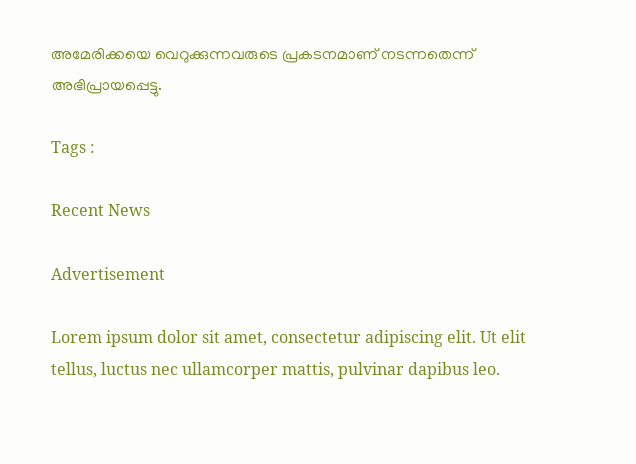അമേരിക്കയെ വെറുക്കുന്നവരുടെ പ്രകടനമാണ് നടന്നതെന്ന് അഭിപ്രായപ്പെട്ടു.

Tags :

Recent News

Advertisement

Lorem ipsum dolor sit amet, consectetur adipiscing elit. Ut elit tellus, luctus nec ullamcorper mattis, pulvinar dapibus leo.